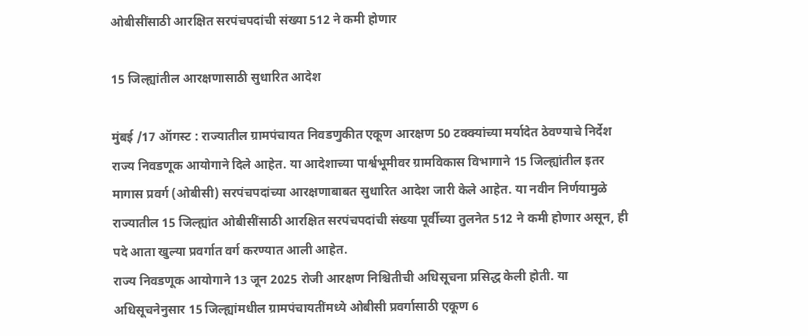ओबीसींसाठी आरक्षित सरपंचपदांची संख्या 512 ने कमी होणार

15 जिल्ह्यांतील आरक्षणासाठी सुधारित आदेश

मुंबई /17 ऑगस्ट : राज्यातील ग्रामपंचायत निवडणुकीत एकूण आरक्षण 50 टक्क्यांच्या मर्यादेत ठेवण्याचे निर्देश राज्य निवडणूक आयोगाने दिले आहेत. या आदेशाच्या पार्श्वभूमीवर ग्रामविकास विभागाने 15 जिल्ह्यांतील इतर मागास प्रवर्ग (ओबीसी) सरपंचपदांच्या आरक्षणाबाबत सुधारित आदेश जारी केले आहेत. या नवीन निर्णयामुळे राज्यातील 15 जिल्ह्यांत ओबीसींसाठी आरक्षित सरपंचपदांची संख्या पूर्वीच्या तुलनेत 512 ने कमी होणार असून, ही पदे आता खुल्या प्रवर्गात वर्ग करण्यात आली आहेत.
राज्य निवडणूक आयोगाने 13 जून 2025 रोजी आरक्षण निश्चितीची अधिसूचना प्रसिद्ध केली होती. या अधिसूचनेनुसार 15 जिल्ह्यांमधील ग्रामपंचायतींमध्ये ओबीसी प्रवर्गासाठी एकूण 6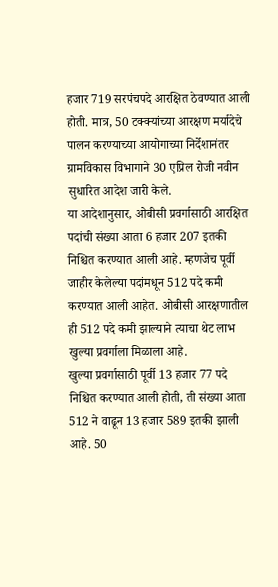हजार 719 सरपंचपदे आरक्षित ठेवण्यात आली होती. मात्र, 50 टक्क्यांच्या आरक्षण मर्यादेचे पालन करण्याच्या आयोगाच्या निर्देशानंतर ग्रामविकास विभागाने 30 एप्रिल रोजी नवीन सुधारित आदेश जारी केले.
या आदेशानुसार, ओबीसी प्रवर्गासाठी आरक्षित पदांची संख्या आता 6 हजार 207 इतकी निश्चित करण्यात आली आहे. म्हणजेच पूर्वी जाहीर केलेल्या पदांमधून 512 पदे कमी करण्यात आली आहेत. ओबीसी आरक्षणातील ही 512 पदे कमी झाल्याने त्याचा थेट लाभ खुल्या प्रवर्गाला मिळाला आहे.
खुल्या प्रवर्गासाठी पूर्वी 13 हजार 77 पदे निश्चित करण्यात आली होती, ती संख्या आता 512 ने वाढून 13 हजार 589 इतकी झाली आहे. 50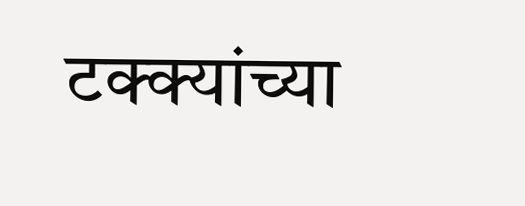टक्क्यांच्या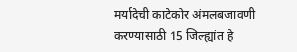मर्यादेची काटेकोर अंमलबजावणी करण्यासाठी 15 जिल्ह्यांत हे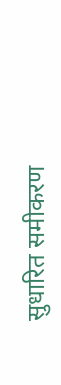सुधारित समीकरण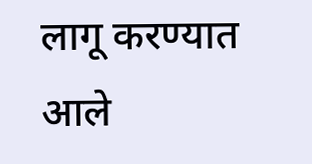लागू करण्यात आले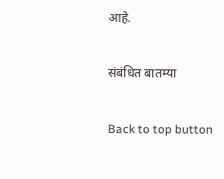आहे.

संबंधित बातम्या

Back to top button